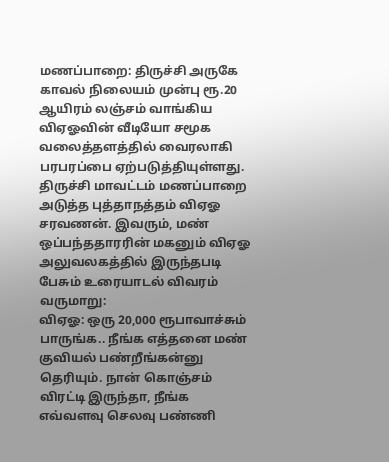மணப்பாறை: திருச்சி அருகே காவல் நிலையம் முன்பு ரூ.20 ஆயிரம் லஞ்சம் வாங்கிய விஏஓவின் வீடியோ சமூக வலைத்தளத்தில் வைரலாகி பரபரப்பை ஏற்படுத்தியுள்ளது. திருச்சி மாவட்டம் மணப்பாறை அடுத்த புத்தாநத்தம் விஏஓ சரவணன். இவரும், மண் ஒப்பந்ததாரரின் மகனும் விஏஓ அலுவலகத்தில் இருந்தபடி பேசும் உரையாடல் விவரம் வருமாறு:
விஏஓ: ஒரு 20,000 ரூபாவாச்சும் பாருங்க.. நீங்க எத்தனை மண் குவியல் பண்றீங்கன்னு தெரியும். நான் கொஞ்சம் விரட்டி இருந்தா, நீங்க எவ்வளவு செலவு பண்ணி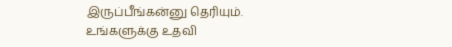இருப்பீங்கன்னு தெரியும். உங்களுக்கு உதவி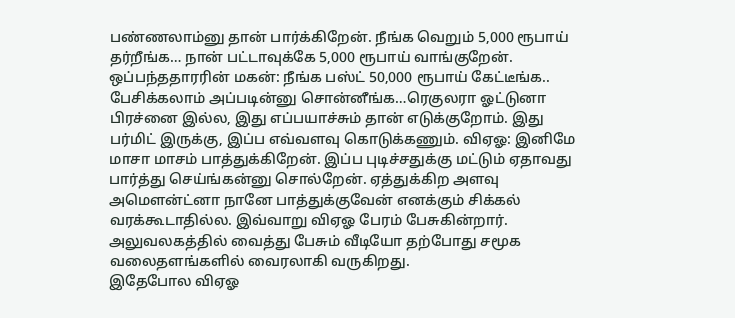பண்ணலாம்னு தான் பார்க்கிறேன். நீங்க வெறும் 5,000 ரூபாய் தர்றீங்க… நான் பட்டாவுக்கே 5,000 ரூபாய் வாங்குறேன்.
ஒப்பந்ததாரரின் மகன்: நீங்க பஸ்ட் 50,000 ரூபாய் கேட்டீங்க.. பேசிக்கலாம் அப்படின்னு சொன்னீங்க…ரெகுலரா ஓட்டுனா பிரச்னை இல்ல, இது எப்பயாச்சும் தான் எடுக்குறோம். இது பர்மிட் இருக்கு, இப்ப எவ்வளவு கொடுக்கணும். விஏஓ: இனிமே மாசா மாசம் பாத்துக்கிறேன். இப்ப புடிச்சதுக்கு மட்டும் ஏதாவது பார்த்து செய்ங்கன்னு சொல்றேன். ஏத்துக்கிற அளவு அமௌன்ட்னா நானே பாத்துக்குவேன் எனக்கும் சிக்கல் வரக்கூடாதில்ல. இவ்வாறு விஏஓ பேரம் பேசுகின்றார். அலுவலகத்தில் வைத்து பேசும் வீடியோ தற்போது சமூக வலைதளங்களில் வைரலாகி வருகிறது.
இதேபோல விஏஓ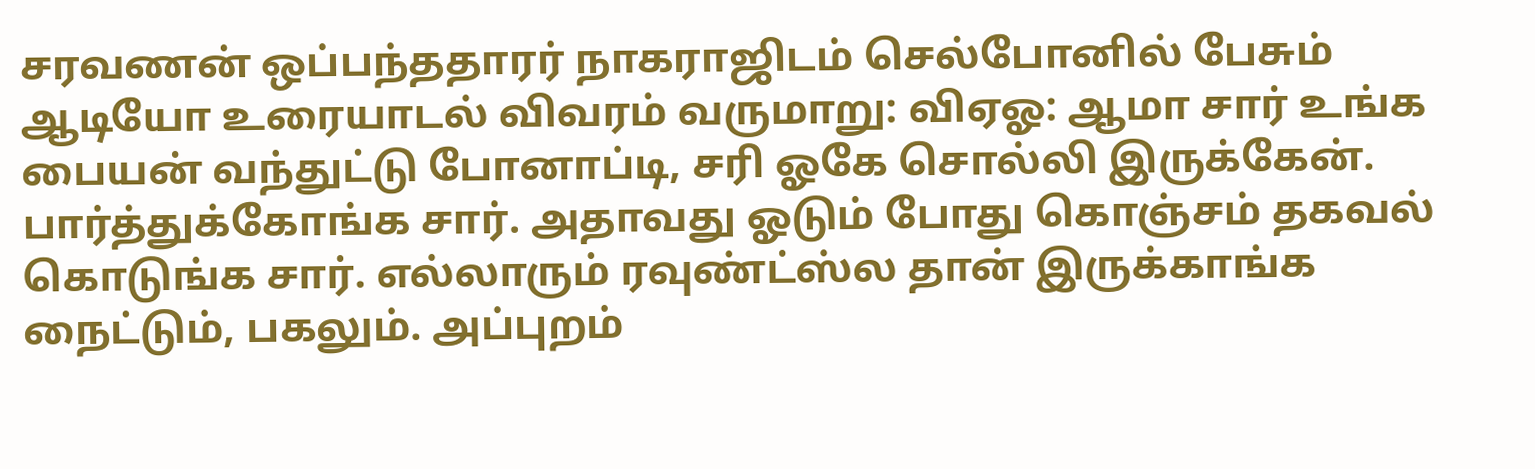சரவணன் ஒப்பந்ததாரர் நாகராஜிடம் செல்போனில் பேசும் ஆடியோ உரையாடல் விவரம் வருமாறு: விஏஓ: ஆமா சார் உங்க பையன் வந்துட்டு போனாப்டி, சரி ஓகே சொல்லி இருக்கேன். பார்த்துக்கோங்க சார். அதாவது ஓடும் போது கொஞ்சம் தகவல் கொடுங்க சார். எல்லாரும் ரவுண்ட்ஸ்ல தான் இருக்காங்க நைட்டும், பகலும். அப்புறம்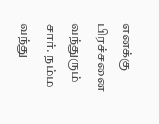எனக்கு பிரச்சனை வந்துரும் சார். நம்ம வந்து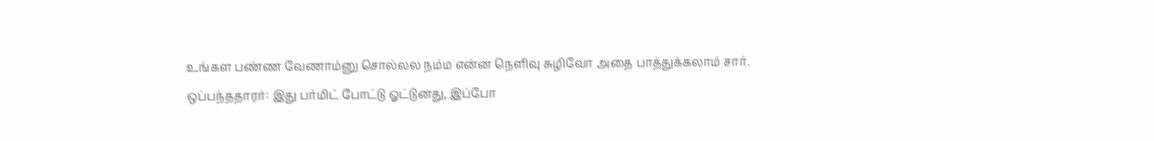உங்கள பண்ண வேணாம்னு சொல்லல நம்ம என்ன நெளிவு சுழிவோ அதை பாத்துக்கலாம் சார்.
ஒப்பந்ததாரர்: இது பர்மிட் போட்டு ஓட்டுனது, இப்போ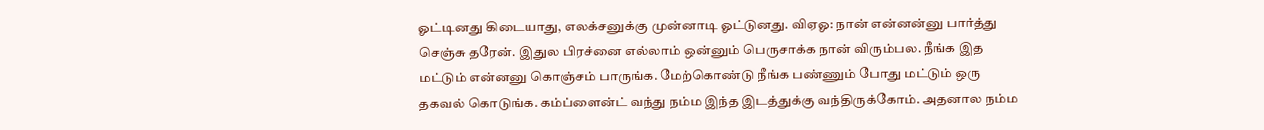ஓட்டினது கிடையாது, எலக்சனுக்கு முன்னாடி ஓட்டுனது. விஏஓ: நான் என்னன்னு பார்த்து செஞ்சு தரேன். இதுல பிரச்னை எல்லாம் ஒன்னும் பெருசாக்க நான் விரும்பல. நீங்க இத மட்டும் என்னனு கொஞ்சம் பாருங்க. மேற்கொண்டு நீங்க பண்ணும் போது மட்டும் ஒரு தகவல் கொடுங்க. கம்ப்ளைன்ட் வந்து நம்ம இந்த இடத்துக்கு வந்திருக்கோம். அதனால நம்ம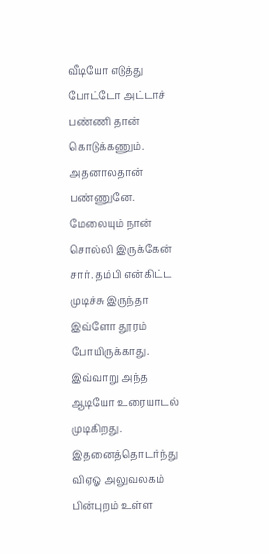வீடியோ எடுத்து போட்டோ அட்டாச் பண்ணி தான் கொடுக்கணும். அதனாலதான் பண்ணுனே. மேலையும் நான் சொல்லி இருக்கேன் சார். தம்பி என்கிட்ட முடிச்சு இருந்தா இவ்ளோ தூரம் போயிருக்காது. இவ்வாறு அந்த ஆடியோ உரையாடல் முடிகிறது.
இதனைத்தொடர்ந்து விஏஓ அலுவலகம் பின்புறம் உள்ள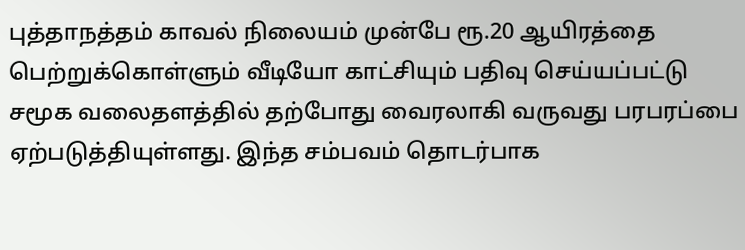புத்தாநத்தம் காவல் நிலையம் முன்பே ரூ.20 ஆயிரத்தை பெற்றுக்கொள்ளும் வீடியோ காட்சியும் பதிவு செய்யப்பட்டு சமூக வலைதளத்தில் தற்போது வைரலாகி வருவது பரபரப்பை ஏற்படுத்தியுள்ளது. இந்த சம்பவம் தொடர்பாக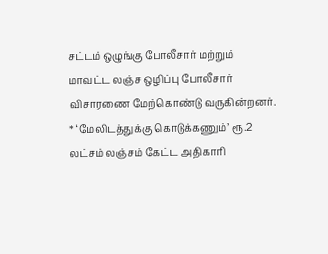சட்டம் ஒழுங்கு போலீசார் மற்றும் மாவட்ட லஞ்ச ஒழிப்பு போலீசார் விசாரணை மேற்கொண்டு வருகின்றனர்.
* ‘மேலிடத்துக்கு கொடுக்கணும்’ ரூ.2 லட்சம் லஞ்சம் கேட்ட அதிகாரி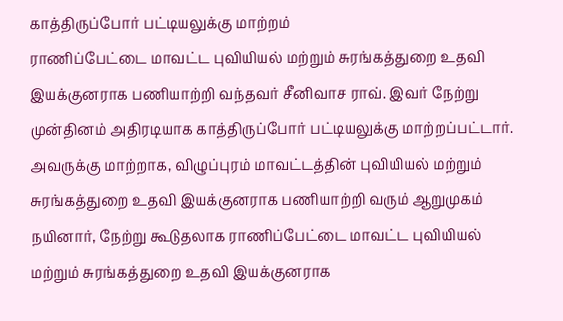காத்திருப்போர் பட்டியலுக்கு மாற்றம்
ராணிப்பேட்டை மாவட்ட புவியியல் மற்றும் சுரங்கத்துறை உதவி இயக்குனராக பணியாற்றி வந்தவர் சீனிவாச ராவ். இவர் நேற்று முன்தினம் அதிரடியாக காத்திருப்போர் பட்டியலுக்கு மாற்றப்பட்டார். அவருக்கு மாற்றாக, விழுப்புரம் மாவட்டத்தின் புவியியல் மற்றும் சுரங்கத்துறை உதவி இயக்குனராக பணியாற்றி வரும் ஆறுமுகம் நயினார், நேற்று கூடுதலாக ராணிப்பேட்டை மாவட்ட புவியியல் மற்றும் சுரங்கத்துறை உதவி இயக்குனராக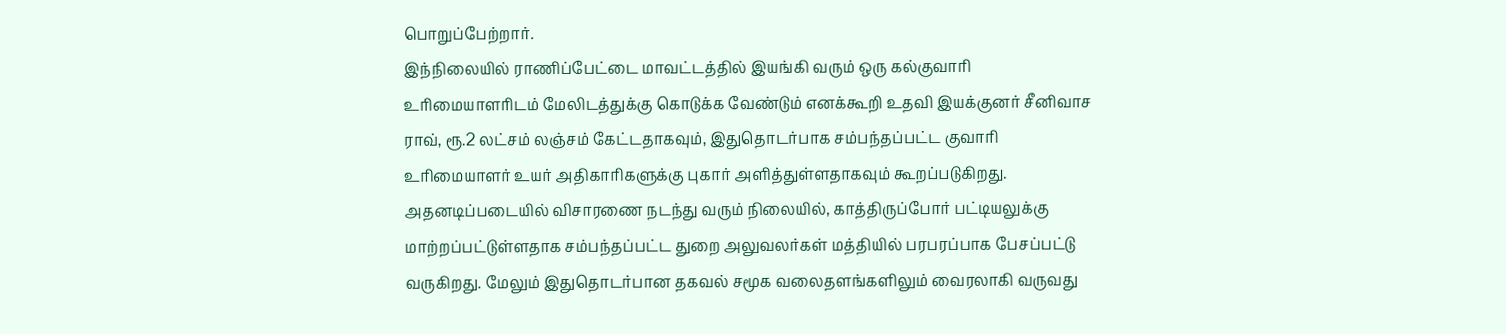பொறுப்பேற்றார்.
இந்நிலையில் ராணிப்பேட்டை மாவட்டத்தில் இயங்கி வரும் ஒரு கல்குவாரி உரிமையாளரிடம் மேலிடத்துக்கு கொடுக்க வேண்டும் எனக்கூறி உதவி இயக்குனர் சீனிவாச ராவ், ரூ.2 லட்சம் லஞ்சம் கேட்டதாகவும், இதுதொடர்பாக சம்பந்தப்பட்ட குவாரி உரிமையாளர் உயர் அதிகாரிகளுக்கு புகார் அளித்துள்ளதாகவும் கூறப்படுகிறது. அதனடிப்படையில் விசாரணை நடந்து வரும் நிலையில், காத்திருப்போர் பட்டியலுக்கு மாற்றப்பட்டுள்ளதாக சம்பந்தப்பட்ட துறை அலுவலர்கள் மத்தியில் பரபரப்பாக பேசப்பட்டு வருகிறது. மேலும் இதுதொடர்பான தகவல் சமூக வலைதளங்களிலும் வைரலாகி வருவது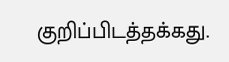குறிப்பிடத்தக்கது.